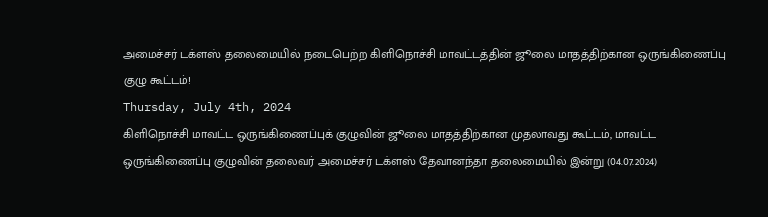அமைச்சர் டக்ளஸ் தலைமையில் நடைபெற்ற கிளிநொச்சி மாவட்டத்தின் ஜூலை மாதத்திற்கான ஒருங்கிணைப்பு குழு கூட்டம்!
Thursday, July 4th, 2024
கிளிநொச்சி மாவட்ட ஒருங்கிணைப்புக் குழுவின் ஜூலை மாதத்திற்கான முதலாவது கூட்டம், மாவட்ட ஒருங்கிணைப்பு குழுவின் தலைவர் அமைச்சர் டக்ளஸ் தேவானந்தா தலைமையில் இன்று (04.07.2024)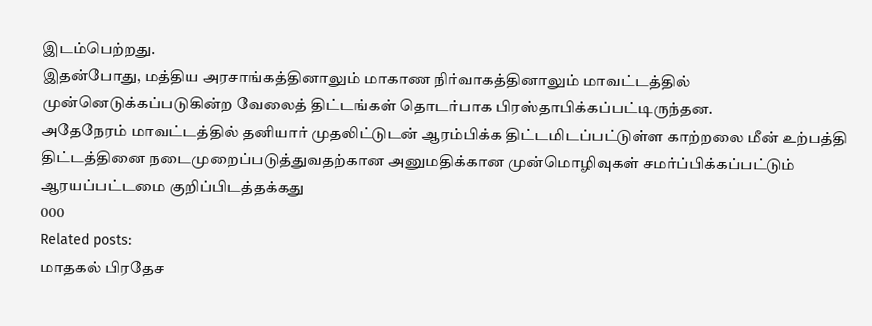இடம்பெற்றது.
இதன்போது, மத்திய அரசாங்கத்தினாலும் மாகாண நிர்வாகத்தினாலும் மாவட்டத்தில் முன்னெடுக்கப்படுகின்ற வேலைத் திட்டங்கள் தொடர்பாக பிரஸ்தாபிக்கப்பட்டிருந்தன.
அதேநேரம் மாவட்டத்தில் தனியார் முதலிட்டுடன் ஆரம்பிக்க திட்டமிடப்பட்டுள்ள காற்றலை மீன் உற்பத்தி திட்டத்தினை நடைமுறைப்படுத்துவதற்கான அனுமதிக்கான முன்மொழிவுகள் சமர்ப்பிக்கப்பட்டும் ஆரயப்பட்டமை குறிப்பிடத்தக்கது
000
Related posts:
மாதகல் பிரதேச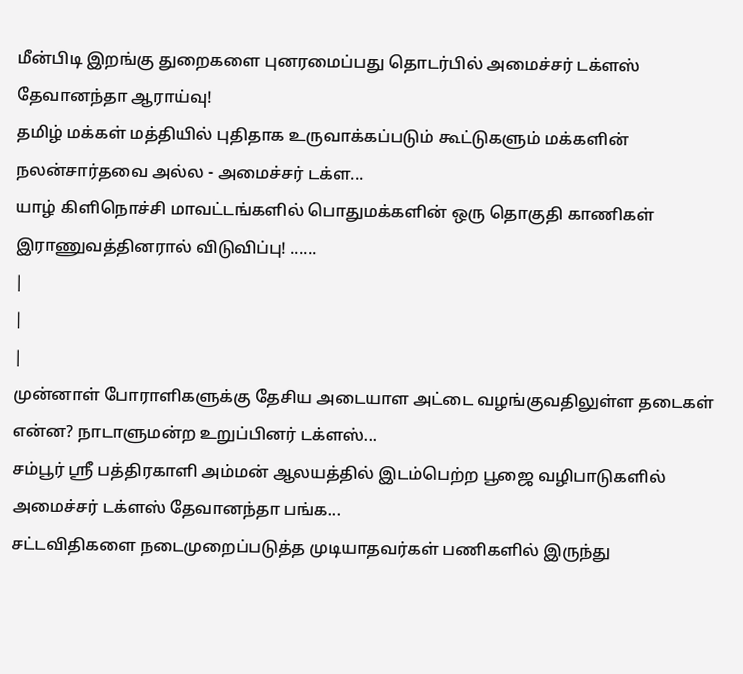மீன்பிடி இறங்கு துறைகளை புனரமைப்பது தொடர்பில் அமைச்சர் டக்ளஸ் தேவானந்தா ஆராய்வு!
தமிழ் மக்கள் மத்தியில் புதிதாக உருவாக்கப்படும் கூட்டுகளும் மக்களின் நலன்சார்தவை அல்ல - அமைச்சர் டக்ள...
யாழ் கிளிநொச்சி மாவட்டங்களில் பொதுமக்களின் ஒரு தொகுதி காணிகள் இராணுவத்தினரால் விடுவிப்பு! ......
|
|
|
முன்னாள் போராளிகளுக்கு தேசிய அடையாள அட்டை வழங்குவதிலுள்ள தடைகள் என்ன? நாடாளுமன்ற உறுப்பினர் டக்ளஸ்...
சம்பூர் ஸ்ரீ பத்திரகாளி அம்மன் ஆலயத்தில் இடம்பெற்ற பூஜை வழிபாடுகளில் அமைச்சர் டக்ளஸ் தேவானந்தா பங்க...
சட்டவிதிகளை நடைமுறைப்படுத்த முடியாதவர்கள் பணிகளில் இருந்து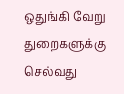ஒதுங்கி வேறு துறைகளுக்கு செல்வது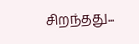சிறந்தது...